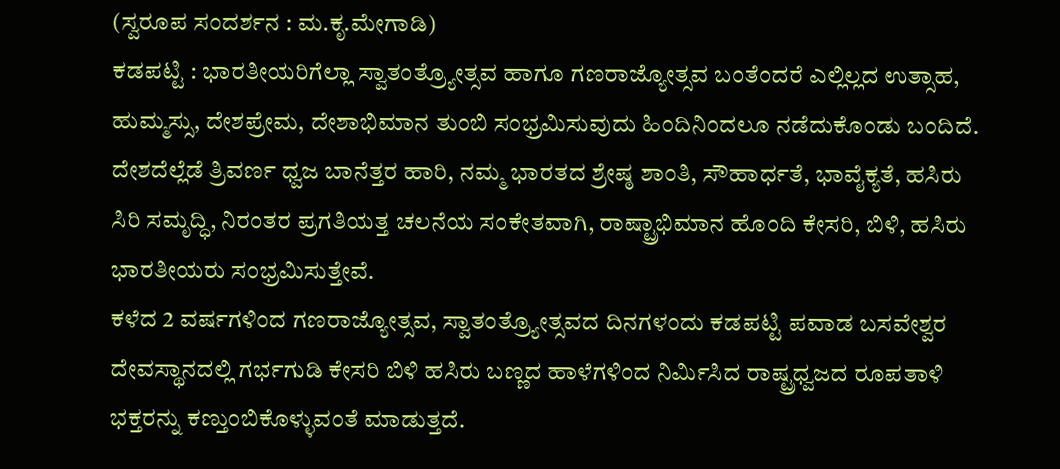(ಸ್ವರೂಪ ಸಂದರ್ಶನ : ಮ.ಕೃ.ಮೇಗಾಡಿ)
ಕಡಪಟ್ಟಿ : ಭಾರತೀಯರಿಗೆಲ್ಲಾ ಸ್ವಾತಂತ್ರ್ಯೋತ್ಸವ ಹಾಗೂ ಗಣರಾಜ್ಯೋತ್ಸವ ಬಂತೆಂದರೆ ಎಲ್ಲಿಲ್ಲದ ಉತ್ಸಾಹ, ಹುಮ್ಮಸ್ಸು, ದೇಶಪ್ರೇಮ, ದೇಶಾಭಿಮಾನ ತುಂಬಿ ಸಂಭ್ರಮಿಸುವುದು ಹಿಂದಿನಿಂದಲೂ ನಡೆದುಕೊಂಡು ಬಂದಿದೆ. ದೇಶದೆಲ್ಲೆಡೆ ತ್ರಿವರ್ಣ ಧ್ವಜ ಬಾನೆತ್ತರ ಹಾರಿ, ನಮ್ಮ ಭಾರತದ ಶ್ರೇಷ್ಠ ಶಾಂತಿ, ಸೌಹಾರ್ಧತೆ, ಭಾವೈಕ್ಯತೆ, ಹಸಿರು ಸಿರಿ ಸಮೃದ್ಧಿ, ನಿರಂತರ ಪ್ರಗತಿಯತ್ತ ಚಲನೆಯ ಸಂಕೇತವಾಗಿ, ರಾಷ್ಟ್ರಾಭಿಮಾನ ಹೊಂದಿ ಕೇಸರಿ, ಬಿಳಿ, ಹಸಿರು ಭಾರತೀಯರು ಸಂಭ್ರಮಿಸುತ್ತೇವೆ.
ಕಳೆದ 2 ವರ್ಷಗಳಿಂದ ಗಣರಾಜ್ಯೋತ್ಸವ, ಸ್ವಾತಂತ್ರ್ಯೋತ್ಸವದ ದಿನಗಳಂದು ಕಡಪಟ್ಟಿ ಪವಾಡ ಬಸವೇಶ್ವರ ದೇವಸ್ಥಾನದಲ್ಲಿ ಗರ್ಭಗುಡಿ ಕೇಸರಿ ಬಿಳಿ ಹಸಿರು ಬಣ್ಣದ ಹಾಳೆಗಳಿಂದ ನಿರ್ಮಿಸಿದ ರಾಷ್ಟ್ರಧ್ವಜದ ರೂಪತಾಳಿ ಭಕ್ತರನ್ನು ಕಣ್ತುಂಬಿಕೊಳ್ಳುವಂತೆ ಮಾಡುತ್ತದೆ.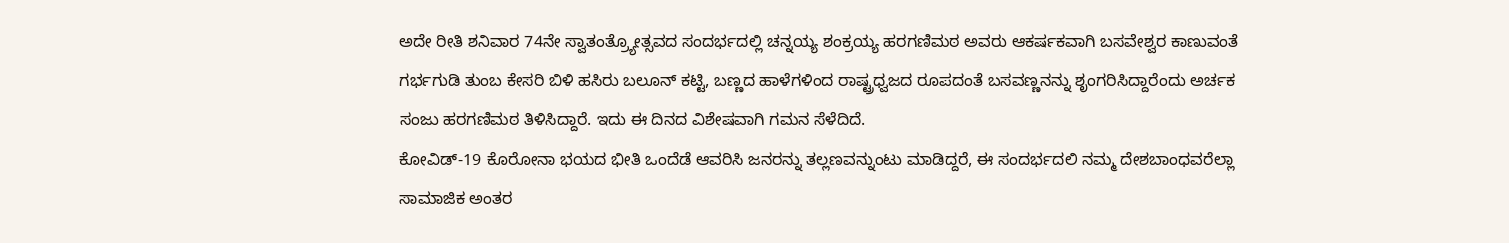ಅದೇ ರೀತಿ ಶನಿವಾರ 74ನೇ ಸ್ವಾತಂತ್ರ್ಯೋತ್ಸವದ ಸಂದರ್ಭದಲ್ಲಿ ಚನ್ನಯ್ಯ ಶಂಕ್ರಯ್ಯ ಹರಗಣಿಮಠ ಅವರು ಆಕರ್ಷಕವಾಗಿ ಬಸವೇಶ್ವರ ಕಾಣುವಂತೆ ಗರ್ಭಗುಡಿ ತುಂಬ ಕೇಸರಿ ಬಿಳಿ ಹಸಿರು ಬಲೂನ್ ಕಟ್ಟಿ, ಬಣ್ಣದ ಹಾಳೆಗಳಿಂದ ರಾಷ್ಟ್ರಧ್ವಜದ ರೂಪದಂತೆ ಬಸವಣ್ಣನನ್ನು ಶೃಂಗರಿಸಿದ್ದಾರೆಂದು ಅರ್ಚಕ ಸಂಜು ಹರಗಣಿಮಠ ತಿಳಿಸಿದ್ದಾರೆ. ಇದು ಈ ದಿನದ ವಿಶೇಷವಾಗಿ ಗಮನ ಸೆಳೆದಿದೆ.
ಕೋವಿಡ್-19 ಕೊರೋನಾ ಭಯದ ಭೀತಿ ಒಂದೆಡೆ ಆವರಿಸಿ ಜನರನ್ನು ತಲ್ಲಣವನ್ನುಂಟು ಮಾಡಿದ್ದರೆ, ಈ ಸಂದರ್ಭದಲಿ ನಮ್ಮ ದೇಶಬಾಂಧವರೆಲ್ಲಾ ಸಾಮಾಜಿಕ ಅಂತರ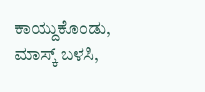ಕಾಯ್ದುಕೊಂಡು, ಮಾಸ್ಕ್ ಬಳಸಿ,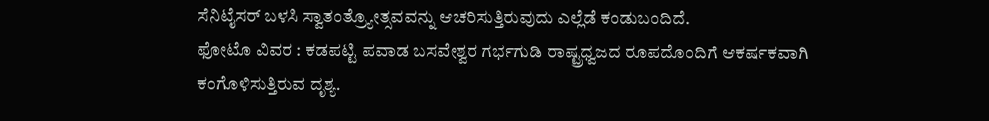ಸೆನಿಟೈಸರ್ ಬಳಸಿ ಸ್ವಾತಂತ್ರ್ಯೋತ್ಸವವನ್ನು ಆಚರಿಸುತ್ತಿರುವುದು ಎಲ್ಲೆಡೆ ಕಂಡುಬಂದಿದೆ.
ಫೋಟೊ ವಿವರ : ಕಡಪಟ್ಟಿ ಪವಾಡ ಬಸವೇಶ್ವರ ಗರ್ಭಗುಡಿ ರಾಷ್ಟ್ರಧ್ವಜದ ರೂಪದೊಂದಿಗೆ ಆಕರ್ಷಕವಾಗಿ ಕಂಗೊಳಿಸುತ್ತಿರುವ ದೃಶ್ಯ.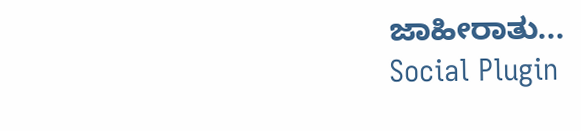ಜಾಹೀರಾತು...
Social Plugin